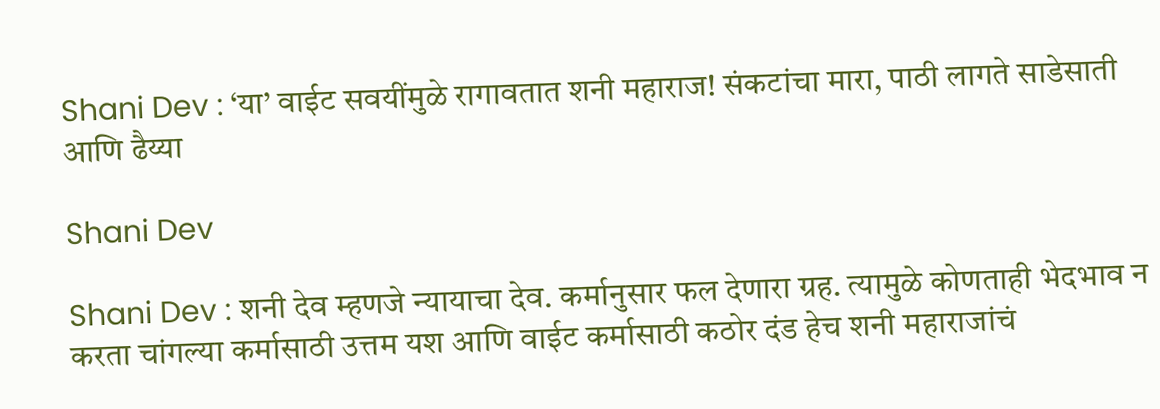Shani Dev : ‘या’ वाईट सवयींमुळे रागावतात शनी महाराज! संकटांचा मारा, पाठी लागते साडेसाती आणि ढैय्या

Shani Dev

Shani Dev : शनी देव म्हणजे न्यायाचा देव. कर्मानुसार फल देणारा ग्रह. त्यामुळे कोणताही भेदभाव न करता चांगल्या कर्मासाठी उत्तम यश आणि वाईट कर्मासाठी कठोर दंड हेच शनी महाराजांचं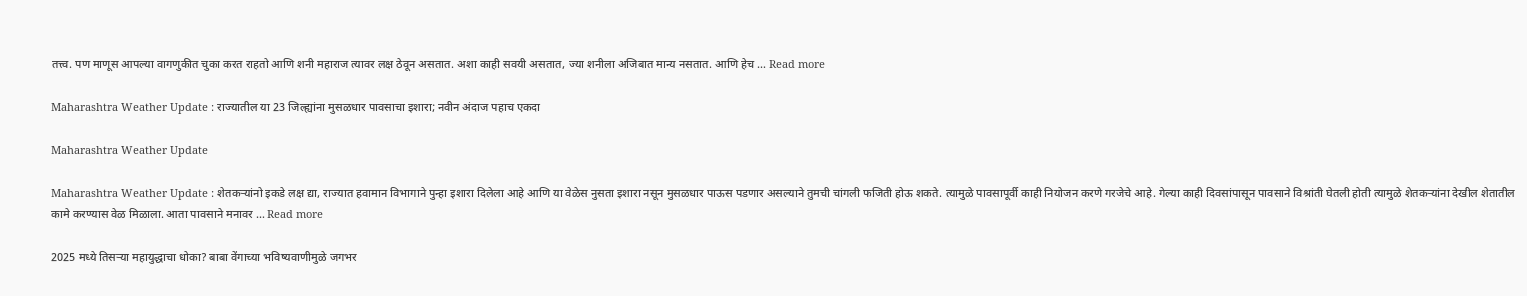तत्त्व. पण माणूस आपल्या वागणुकीत चुका करत राहतो आणि शनी महाराज त्यावर लक्ष ठेवून असतात. अशा काही सवयी असतात, ज्या शनीला अजिबात मान्य नसतात. आणि हेच … Read more

Maharashtra Weather Update : राज्यातील या 23 जिल्ह्यांना मुसळधार पावसाचा इशारा; नवीन अंदाज पहाच एकदा

Maharashtra Weather Update

Maharashtra Weather Update : शेतकऱ्यांनो इकडे लक्ष द्या, राज्यात हवामान विभागाने पुन्हा इशारा दिलेला आहे आणि या वेळेस नुसता इशारा नसून मुसळधार पाऊस पडणार असल्याने तुमची चांगली फजिती होऊ शकते. त्यामुळे पावसापूर्वी काही नियोजन करणे गरजेचे आहे. गेल्या काही दिवसांपासून पावसाने विश्रांती घेतली होती त्यामुळे शेतकऱ्यांना देखील शेतातील कामे करण्यास वेळ मिळाला. आता पावसाने मनावर … Read more

2025 मध्ये तिसऱ्या महायुद्धाचा धोका? बाबा वेंगाच्या भविष्यवाणीमुळे जगभर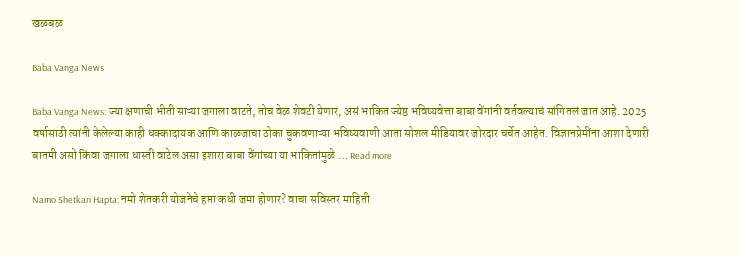खळबळ

Baba Vanga News

Baba Vanga News: ज्या क्षणाची भीती साऱ्या जगाला वाटते, तोच वेळ शेवटी येणार, असं भाकित ज्येष्ठ भविष्यवेत्ता बाबा वेंगांनी वर्तवल्याचं सांगितलं जात आहे. 2025 वर्षासाठी त्यांनी केलेल्या काही धक्कादायक आणि काळजाचा ठोका चुकवणाऱ्या भविष्यवाणी आता सोशल मीडियावर जोरदार चर्चेत आहेत. विज्ञानप्रेमींना आशा देणारी बातमी असो किंवा जगाला धास्ती वाटेल असा इशारा बाबा वेंगांच्या या भाकितांमुळे … Read more

Namo Shetkari Hapta: नमो शेतकरी योजनेचे हप्ता कधी जमा होणार? वाचा सविस्तर माहिती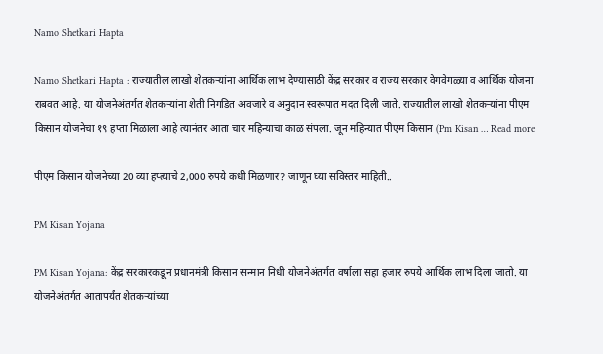Namo Shetkari Hapta

Namo Shetkari Hapta : राज्यातील लाखो शेतकऱ्यांना आर्थिक लाभ देण्यासाठी केंद्र सरकार व राज्य सरकार वेगवेगळ्या व आर्थिक योजना राबवत आहे. या योजनेअंतर्गत शेतकऱ्यांना शेती निगडित अवजारे व अनुदान स्वरूपात मदत दिली जाते. राज्यातील लाखो शेतकऱ्यांना पीएम किसान योजनेचा १९ हप्ता मिळाला आहे त्यानंतर आता चार महिन्याचा काळ संपला. जून महिन्यात पीएम किसान (Pm Kisan … Read more

पीएम किसान योजनेच्या 20 व्या हप्त्याचे 2,000 रुपये कधी मिळणार? जाणून घ्या सविस्तर माहिती..

PM Kisan Yojana

PM Kisan Yojana: केंद्र सरकारकडून प्रधानमंत्री किसान सन्मान निधी योजनेअंतर्गत वर्षाला सहा हजार रुपये आर्थिक लाभ दिला जातो. या योजनेअंतर्गत आतापर्यंत शेतकऱ्यांच्या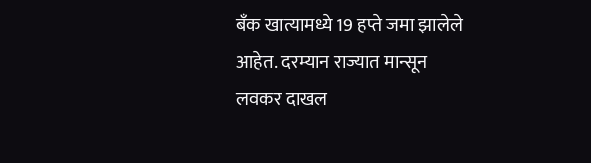बँक खात्यामध्ये 19 हप्ते जमा झालेले आहेत. दरम्यान राज्यात मान्सून लवकर दाखल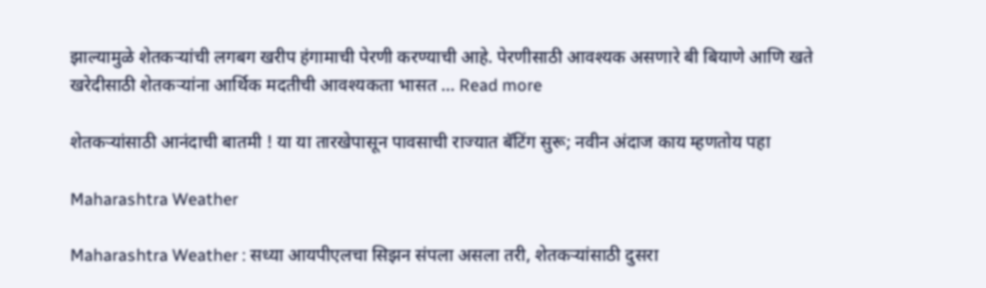झाल्यामुळे शेतकऱ्यांची लगबग खरीप हंगामाची पेरणी करण्याची आहे. पेरणीसाठी आवश्यक असणारे बी बियाणे आणि खते खरेदीसाठी शेतकऱ्यांना आर्थिक मदतीची आवश्यकता भासत … Read more

शेतकऱ्यांसाठी आनंदाची बातमी ! या या तारखेपासून पावसाची राज्यात बॅटिंग सुरू; नवीन अंदाज काय म्हणतोय पहा

Maharashtra Weather

Maharashtra Weather : सध्या आयपीएलचा सिझन संपला असला तरी, शेतकऱ्यांसाठी दुसरा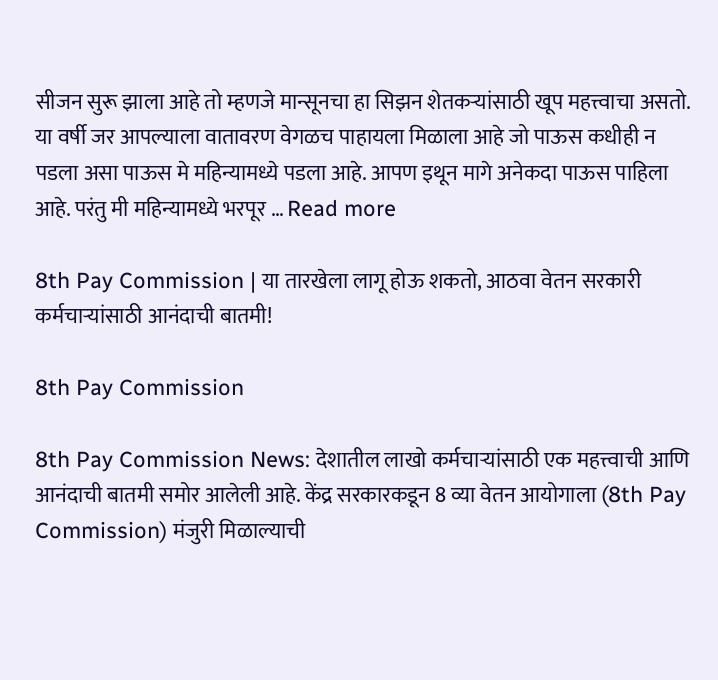सीजन सुरू झाला आहे तो म्हणजे मान्सूनचा हा सिझन शेतकऱ्यांसाठी खूप महत्त्वाचा असतो. या वर्षी जर आपल्याला वातावरण वेगळच पाहायला मिळाला आहे जो पाऊस कधीही न पडला असा पाऊस मे महिन्यामध्ये पडला आहे. आपण इथून मागे अनेकदा पाऊस पाहिला आहे. परंतु मी महिन्यामध्ये भरपूर … Read more

8th Pay Commission | या तारखेला लागू होऊ शकतो, आठवा वेतन सरकारी कर्मचाऱ्यांसाठी आनंदाची बातमी!

8th Pay Commission

8th Pay Commission News: देशातील लाखो कर्मचाऱ्यांसाठी एक महत्त्वाची आणि आनंदाची बातमी समोर आलेली आहे. केंद्र सरकारकडून 8 व्या वेतन आयोगाला (8th Pay Commission) मंजुरी मिळाल्याची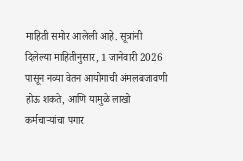माहिती समोर आलेली आहे. सूत्रांनी दिलेल्या माहितीनुसार, 1 जानेवारी 2026 पासून नव्या वेतन आयोगाची अंमलबजावणी होऊ शकते, आणि यामुळे लाखो कर्मचाऱ्यांचा पगार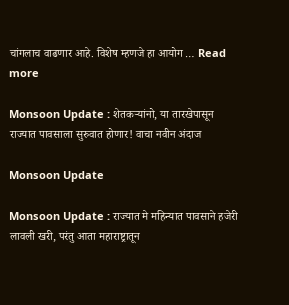चांगलाच वाढणार आहे. विशेष म्हणजे हा आयोग … Read more

Monsoon Update : शेतकऱ्यांनो, या तारखेपासून राज्यात पावसाला सुरुवात होणार! वाचा नवीन अंदाज

Monsoon Update

Monsoon Update : राज्यात मे महिन्यात पावसाने हजेरी लावली खरी, परंतु आता महाराष्ट्रातून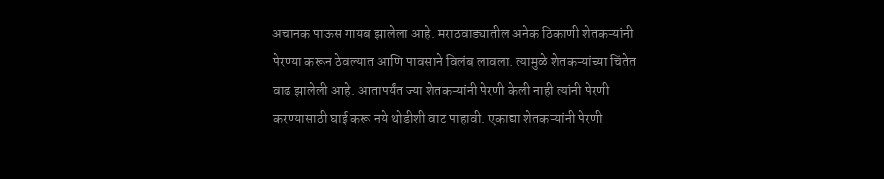अचानक पाऊस गायब झालेला आहे. मराठवाड्यातील अनेक ठिकाणी शेतकऱ्यांनी पेरण्या करून ठेवल्यात आणि पावसाने विलंब लावला. त्यामुळे शेतकऱ्यांच्या चिंतेत वाढ झालेली आहे. आतापर्यंत ज्या शेतकऱ्यांनी पेरणी केली नाही त्यांनी पेरणी करण्यासाठी घाई करू नये थोडीशी वाट पाहावी. एकाद्या शेतकऱ्यांनी पेरणी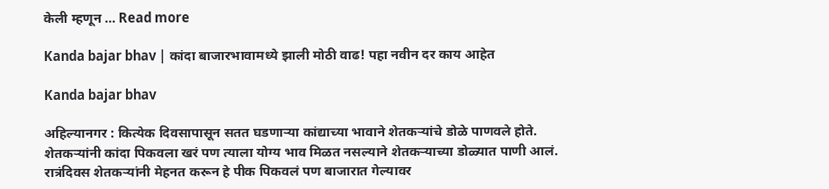केली म्हणून … Read more

Kanda bajar bhav | कांदा बाजारभावामध्ये झाली मोठी वाढ! पहा नवीन दर काय आहेत

Kanda bajar bhav

अहिल्यानगर : कित्येक दिवसापासून सतत घडणाऱ्या कांद्याच्या भावाने शेतकऱ्यांचे डोळे पाणवले होते. शेतकऱ्यांनी कांदा पिकवला खरं पण त्याला योग्य भाव मिळत नसल्याने शेतकऱ्याच्या डोळ्यात पाणी आलं. रात्रंदिवस शेतकऱ्यांनी मेहनत करून हे पीक पिकवलं पण बाजारात गेल्यावर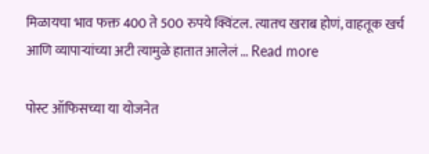मिळायचा भाव फक्त 400 ते 500 रुपये क्विंटल. त्यातच खराब होणं, वाहतूक खर्च आणि व्यापाऱ्यांच्या अटी त्यामुळे हातात आलेलं … Read more

पोस्ट ऑफिसच्या या योजनेत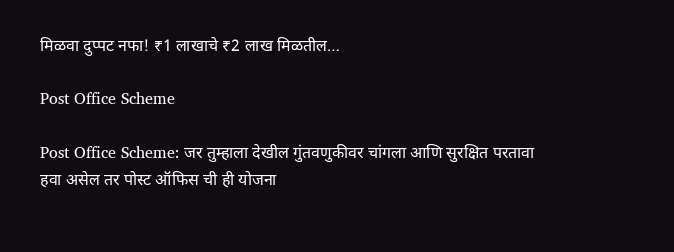मिळवा दुप्पट नफा! ₹1 लाखाचे ₹2 लाख मिळतील…

Post Office Scheme

Post Office Scheme: जर तुम्हाला देखील गुंतवणुकीवर चांगला आणि सुरक्षित परतावा हवा असेल तर पोस्ट ऑफिस ची ही योजना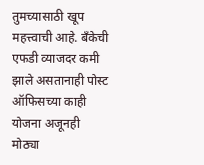तुमच्यासाठी खूप महत्त्वाची आहे. बँकेची एफडी व्याजदर कमी झाले असतानाही पोस्ट ऑफिसच्या काही योजना अजूनही मोठ्या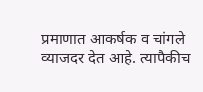प्रमाणात आकर्षक व चांगले व्याजदर देत आहे. त्यापैकीच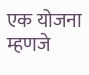एक योजना म्हणजे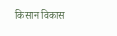किसान विकास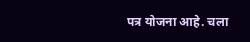पत्र योजना आहे. चला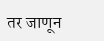तर जाणून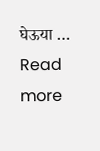घेऊया … Read more